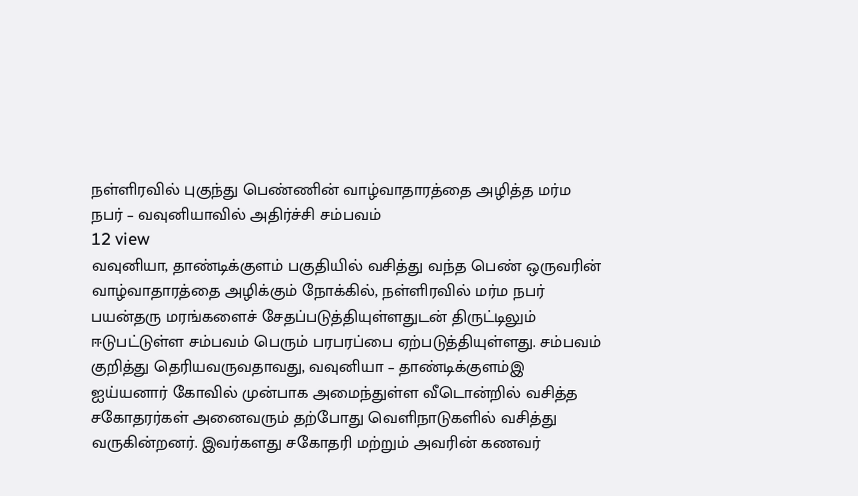நள்ளிரவில் புகுந்து பெண்ணின் வாழ்வாதாரத்தை அழித்த மர்ம நபர் – வவுனியாவில் அதிர்ச்சி சம்பவம்
12 view
வவுனியா, தாண்டிக்குளம் பகுதியில் வசித்து வந்த பெண் ஒருவரின் வாழ்வாதாரத்தை அழிக்கும் நோக்கில், நள்ளிரவில் மர்ம நபர் பயன்தரு மரங்களைச் சேதப்படுத்தியுள்ளதுடன் திருட்டிலும் ஈடுபட்டுள்ள சம்பவம் பெரும் பரபரப்பை ஏற்படுத்தியுள்ளது. சம்பவம் குறித்து தெரியவருவதாவது, வவுனியா – தாண்டிக்குளம்இ ஐய்யனார் கோவில் முன்பாக அமைந்துள்ள வீடொன்றில் வசித்த சகோதரர்கள் அனைவரும் தற்போது வெளிநாடுகளில் வசித்து வருகின்றனர். இவர்களது சகோதரி மற்றும் அவரின் கணவர்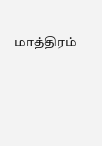மாத்திரம்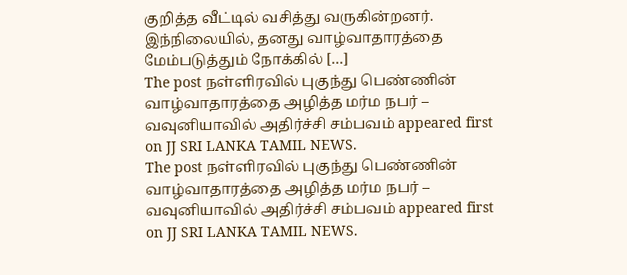குறித்த வீட்டில் வசித்து வருகின்றனர். இந்நிலையில், தனது வாழ்வாதாரத்தை மேம்படுத்தும் நோக்கில் […]
The post நள்ளிரவில் புகுந்து பெண்ணின் வாழ்வாதாரத்தை அழித்த மர்ம நபர் – வவுனியாவில் அதிர்ச்சி சம்பவம் appeared first on JJ SRI LANKA TAMIL NEWS.
The post நள்ளிரவில் புகுந்து பெண்ணின் வாழ்வாதாரத்தை அழித்த மர்ம நபர் – வவுனியாவில் அதிர்ச்சி சம்பவம் appeared first on JJ SRI LANKA TAMIL NEWS.